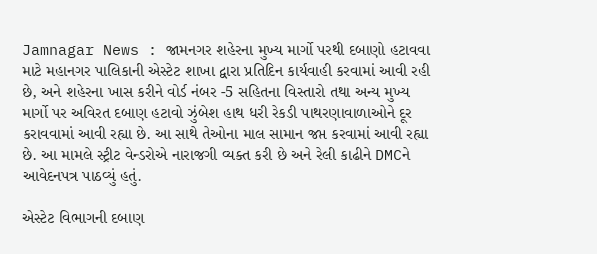Jamnagar News : જામનગર શહેરના મુખ્ય માર્ગો પરથી દબાણો હટાવવા માટે મહાનગર પાલિકાની એસ્ટેટ શાખા દ્વારા પ્રતિદિન કાર્યવાહી કરવામાં આવી રહી છે, અને શહેરના ખાસ કરીને વોર્ડ નંબર -5 સહિતના વિસ્તારો તથા અન્ય મુખ્ય માર્ગો પર અવિરત દબાણ હટાવો ઝુંબેશ હાથ ધરી રેકડી પાથરણાવાળાઓને દૂર કરાવવામાં આવી રહ્યા છે. આ સાથે તેઓના માલ સામાન જપ્ત કરવામાં આવી રહ્યા છે. આ મામલે સ્ટ્રીટ વેન્ડરોએ નારાજગી વ્યક્ત કરી છે અને રેલી કાઢીને DMCને આવેદનપત્ર પાઠવ્યું હતું.

એસ્ટેટ વિભાગની દબાણ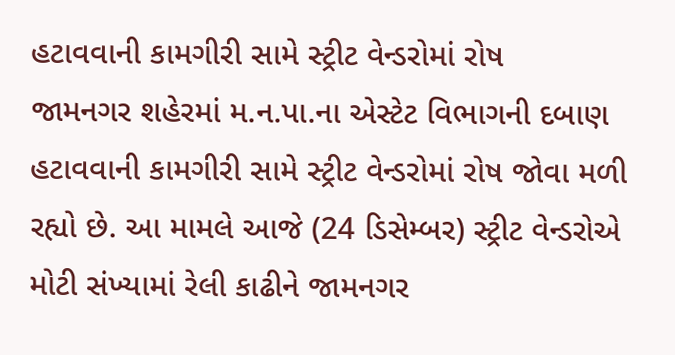હટાવવાની કામગીરી સામે સ્ટ્રીટ વેન્ડરોમાં રોષ
જામનગર શહેરમાં મ.ન.પા.ના એસ્ટેટ વિભાગની દબાણ હટાવવાની કામગીરી સામે સ્ટ્રીટ વેન્ડરોમાં રોષ જોવા મળી રહ્યો છે. આ મામલે આજે (24 ડિસેમ્બર) સ્ટ્રીટ વેન્ડરોએ મોટી સંખ્યામાં રેલી કાઢીને જામનગર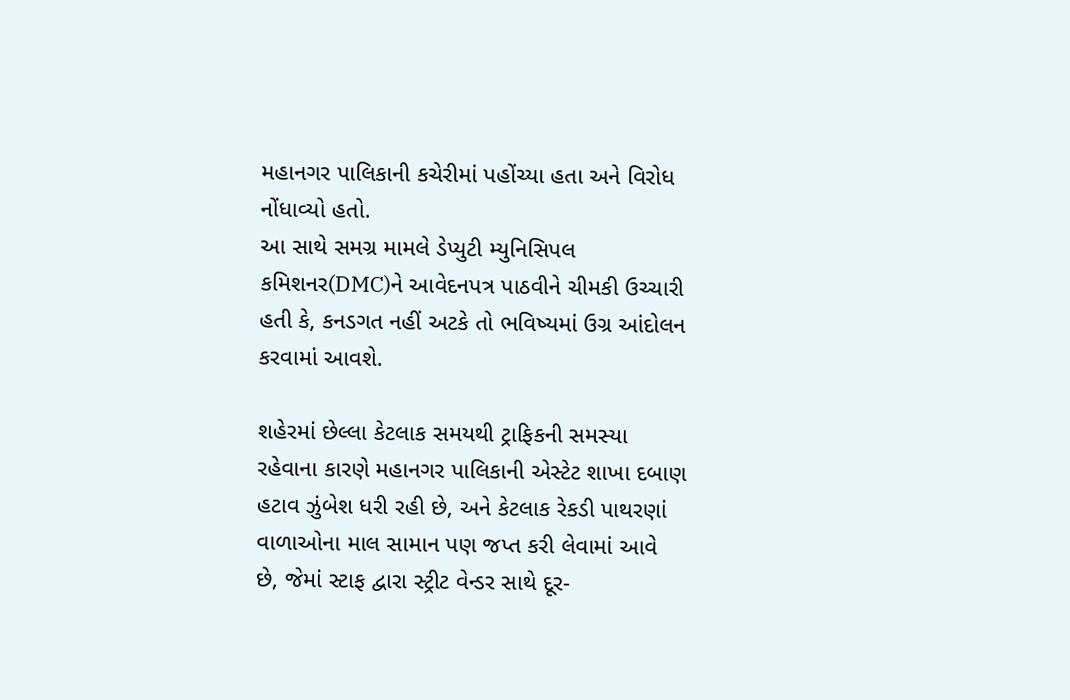મહાનગર પાલિકાની કચેરીમાં પહોંચ્યા હતા અને વિરોધ નોંધાવ્યો હતો.
આ સાથે સમગ્ર મામલે ડેપ્યુટી મ્યુનિસિપલ કમિશનર(DMC)ને આવેદનપત્ર પાઠવીને ચીમકી ઉચ્ચારી હતી કે, કનડગત નહીં અટકે તો ભવિષ્યમાં ઉગ્ર આંદોલન કરવામાં આવશે.

શહેરમાં છેલ્લા કેટલાક સમયથી ટ્રાફિકની સમસ્યા રહેવાના કારણે મહાનગર પાલિકાની એસ્ટેટ શાખા દબાણ હટાવ ઝુંબેશ ધરી રહી છે, અને કેટલાક રેકડી પાથરણાં વાળાઓના માલ સામાન પણ જપ્ત કરી લેવામાં આવે છે, જેમાં સ્ટાફ દ્વારા સ્ટ્રીટ વેન્ડર સાથે દૂર-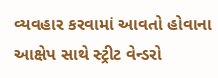વ્યવહાર કરવામાં આવતો હોવાના આક્ષેપ સાથે સ્ટ્રીટ વેન્ડરો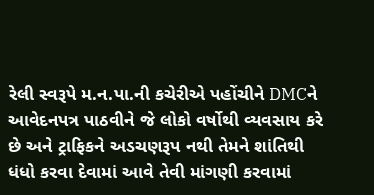રેલી સ્વરૂપે મ.ન.પા.ની કચેરીએ પહોંચીને DMCને આવેદનપત્ર પાઠવીને જે લોકો વર્ષોથી વ્યવસાય કરે છે અને ટ્રાફિકને અડચણરૂપ નથી તેમને શાંતિથી ધંધો કરવા દેવામાં આવે તેવી માંગણી કરવામાં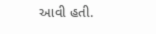આવી હતી.